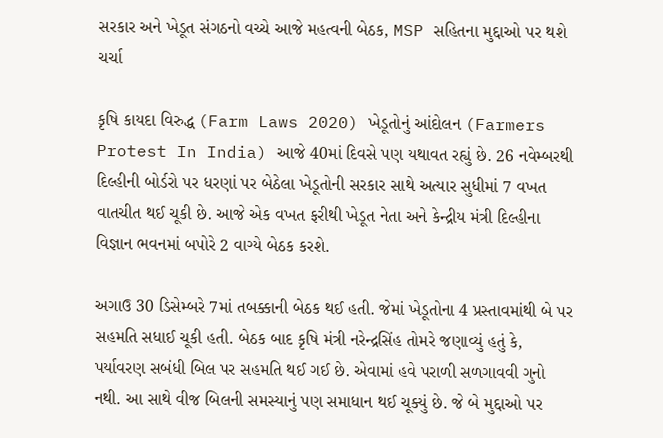સરકાર અને ખેડૂત સંગઠનો વચ્ચે આજે મહત્વની બેઠક, MSP સહિતના મુદ્દાઓ પર થશે ચર્ચા

કૃષિ કાયદા વિરુદ્ધ (Farm Laws 2020) ખેડૂતોનું આંદોલન (Farmers Protest In India) આજે 40માં દિવસે પણ યથાવત રહ્યું છે. 26 નવેમ્બરથી દિલ્હીની બોર્ડરો પર ધરણાં પર બેઠેલા ખેડૂતોની સરકાર સાથે અત્યાર સુધીમાં 7 વખત વાતચીત થઈ ચૂકી છે. આજે એક વખત ફરીથી ખેડૂત નેતા અને કેન્દ્રીય મંત્રી દિલ્હીના વિજ્ઞાન ભવનમાં બપોરે 2 વાગ્યે બેઠક કરશે.

અગાઉ 30 ડિસેમ્બરે 7માં તબક્કાની બેઠક થઈ હતી. જેમાં ખેડૂતોના 4 પ્રસ્તાવમાંથી બે પર સહમતિ સધાઈ ચૂકી હતી. બેઠક બાદ કૃષિ મંત્રી નરેન્દ્રસિંહ તોમરે જણાવ્યું હતું કે, પર્યાવરણ સબંધી બિલ પર સહમતિ થઈ ગઈ છે. એવામાં હવે પરાળી સળગાવવી ગુનો નથી. આ સાથે વીજ બિલની સમસ્યાનું પણ સમાધાન થઈ ચૂક્યું છે. જે બે મુદ્દાઓ પર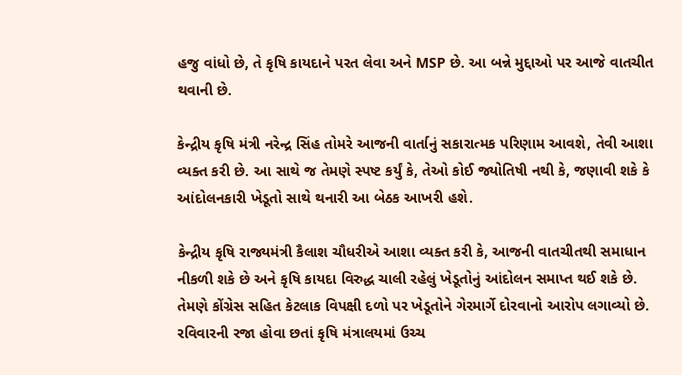હજુ વાંધો છે, તે કૃષિ કાયદાને પરત લેવા અને MSP છે. આ બન્ને મુદ્દાઓ પર આજે વાતચીત થવાની છે.

કેન્દ્રીય કૃષિ મંત્રી નરેન્દ્ર સિંહ તોમરે આજની વાર્તાનું સકારાત્મક પરિણામ આવશે, તેવી આશા વ્યક્ત કરી છે. આ સાથે જ તેમણે સ્પષ્ટ કર્યું કે, તેઓ કોઈ જ્યોતિષી નથી કે, જણાવી શકે કે આંદોલનકારી ખેડૂતો સાથે થનારી આ બેઠક આખરી હશે.

કેન્દ્રીય કૃષિ રાજ્યમંત્રી કૈલાશ ચૌધરીએ આશા વ્યક્ત કરી કે, આજની વાતચીતથી સમાધાન નીકળી શકે છે અને કૃષિ કાયદા વિરુદ્ધ ચાલી રહેલું ખેડૂતોનું આંદોલન સમાપ્ત થઈ શકે છે. તેમણે કોંગ્રેસ સહિત કેટલાક વિપક્ષી દળો પર ખેડૂતોને ગેરમાર્ગે દોરવાનો આરોપ લગાવ્યો છે. રવિવારની રજા હોવા છતાં કૃષિ મંત્રાલયમાં ઉચ્ચ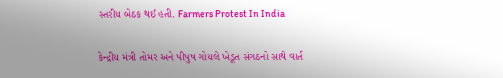સ્તરીય બેઠક થઈ હતી. Farmers Protest In India

કેન્દ્રીય મંત્રી તોમર અને પીપુષ ગોયલે ખેડૂત સંગઠનો સાથે વાર્ત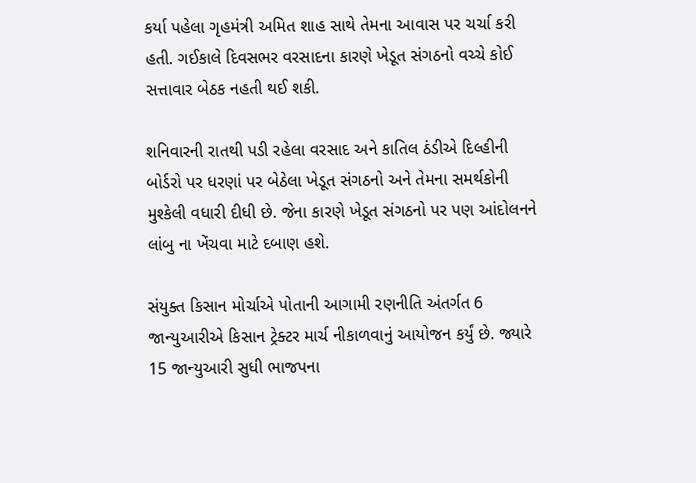કર્યા પહેલા ગૃહમંત્રી અમિત શાહ સાથે તેમના આવાસ પર ચર્ચા કરી હતી. ગઈકાલે દિવસભર વરસાદના કારણે ખેડૂત સંગઠનો વચ્ચે કોઈ સત્તાવાર બેઠક નહતી થઈ શકી.

શનિવારની રાતથી પડી રહેલા વરસાદ અને કાતિલ ઠંડીએ દિલ્હીની બોર્ડરો પર ધરણાં પર બેઠેલા ખેડૂત સંગઠનો અને તેમના સમર્થકોની મુશ્કેલી વધારી દીધી છે. જેના કારણે ખેડૂત સંગઠનો પર પણ આંદોલનને લાંબુ ના ખેંચવા માટે દબાણ હશે.

સંયુક્ત કિસાન મોર્ચાએ પોતાની આગામી રણનીતિ અંતર્ગત 6 જાન્યુઆરીએ કિસાન ટ્રેક્ટર માર્ચ નીકાળવાનું આયોજન કર્યું છે. જ્યારે 15 જાન્યુઆરી સુધી ભાજપના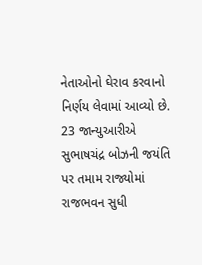નેતાઓનો ઘેરાવ કરવાનો નિર્ણય લેવામાં આવ્યો છે. 23 જાન્યુઆરીએ સુભાષચંદ્ર બોઝની જયંતિ પર તમામ રાજ્યોમાં રાજભવન સુધી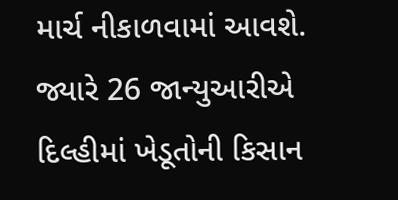માર્ચ નીકાળવામાં આવશે. જ્યારે 26 જાન્યુઆરીએ દિલ્હીમાં ખેડૂતોની કિસાન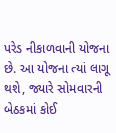પરેડ નીકાળવાની યોજના છે. આ યોજના ત્યાં લાગૂ થશે, જ્યારે સોમવારની બેઠકમાં કોઈ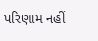પરિણામ નહીં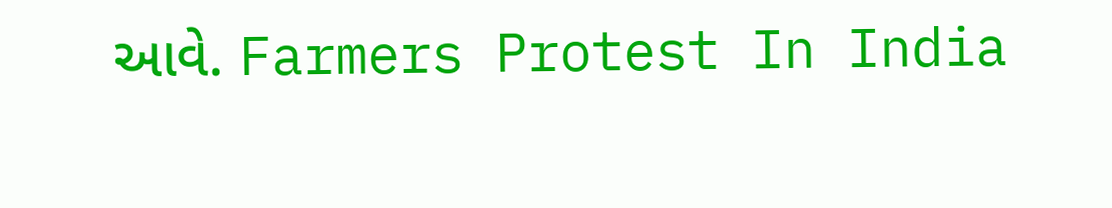આવે. Farmers Protest In India